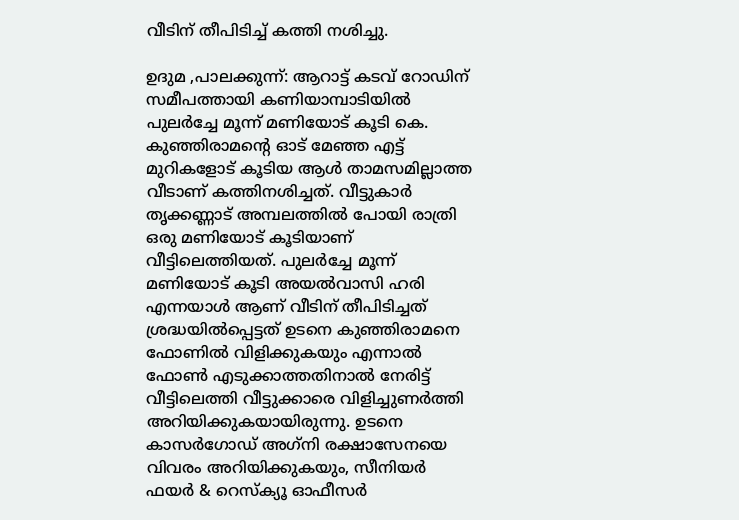വീടിന് തീപിടിച്ച് കത്തി നശിച്ചു.

ഉദുമ ,പാലക്കുന്ന്: ആറാട്ട് കടവ് റോഡിന് സമീപത്തായി കണിയാമ്പാടിയില്‍ പുലര്‍ച്ചേ മൂന്ന് മണിയോട് കൂടി കെ. കുഞ്ഞിരാമന്റെ ഓട് മേഞ്ഞ എട്ട് മുറികളോട് കൂടിയ ആള്‍ താമസമില്ലാത്ത വീടാണ് കത്തിനശിച്ചത്. വീട്ടുകാര്‍ തൃക്കണ്ണാട് അമ്പലത്തില്‍ പോയി രാത്രി ഒരു മണിയോട് കൂടിയാണ് വീട്ടിലെത്തിയത്. പുലര്‍ച്ചേ മൂന്ന് മണിയോട് കൂടി അയല്‍വാസി ഹരി എന്നയാള്‍ ആണ് വീടിന് തീപിടിച്ചത് ശ്രദ്ധയില്‍പ്പെട്ടത് ഉടനെ കുഞ്ഞിരാമനെ ഫോണില്‍ വിളിക്കുകയും എന്നാല്‍ ഫോണ്‍ എടുക്കാത്തതിനാല്‍ നേരിട്ട് വീട്ടിലെത്തി വീട്ടുക്കാരെ വിളിച്ചുണര്‍ത്തി അറിയിക്കുകയായിരുന്നു. ഉടനെ കാസര്‍ഗോഡ് അഗ്‌നി രക്ഷാസേനയെ വിവരം അറിയിക്കുകയും, സീനിയര്‍ ഫയര്‍ & റെസ്‌ക്യൂ ഓഫീസര്‍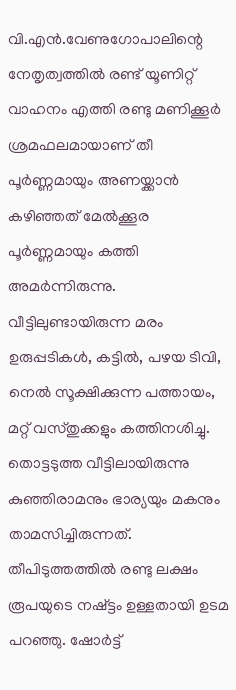വി.എന്‍.വേണുഗോപാലിന്റെ നേതൃത്വത്തില്‍ രണ്ട് യൂണിറ്റ് വാഹനം എത്തി രണ്ടു മണിക്കൂര്‍ ശ്രമഫലമായാണ് തീ പൂര്‍ണ്ണമായും അണയ്ക്കാന്‍ കഴിഞ്ഞത് മേല്‍ക്കൂര പൂര്‍ണ്ണമായും കത്തി അമര്‍ന്നിരുന്നു.
വീട്ടിലുണ്ടായിരുന്ന മരം ഉരുപ്പടികള്‍, കട്ടില്‍, പഴയ ടിവി, നെല്‍ സൂക്ഷിക്കുന്ന പത്തായം, മറ്റ് വസ്തുക്കളും കത്തിനശിച്ചു. തൊട്ടടുത്ത വീട്ടിലായിരുന്നു കുഞ്ഞിരാമനും ഭാര്യയും മകനും താമസിച്ചിരുന്നത്. തീപിടുത്തത്തില്‍ രണ്ടു ലക്ഷം രൂപയുടെ നഷ്ട്ടം ഉള്ളതായി ഉടമ പറഞ്ഞു. ഷോര്‍ട്ട്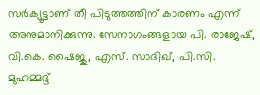സര്‍ക്യൂട്ടാണ് തീ പിടുത്തത്തിന് കാരണം എന്ന് അനുമാനിക്കുന്നു. സേനാഗംങ്ങളായ പി. രാജേഷ്, വി.കെ. ഷൈജു, എസ്. സാദിഖ്, പി.സി. മുഹമ്മദ്ദ്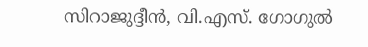സിറാജുദ്ദീന്‍, വി.എസ്. ഗോഗുല്‍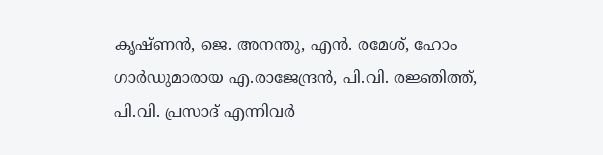കൃഷ്ണന്‍, ജെ. അനന്തു, എന്‍. രമേശ്, ഹോം ഗാര്‍ഡുമാരായ എ.രാജേന്ദ്രന്‍, പി.വി. രജ്ഞിത്ത്, പി.വി. പ്രസാദ് എന്നിവര്‍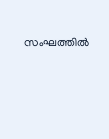സംഘത്തില്‍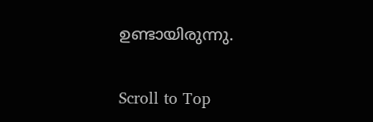ഉണ്ടായിരുന്നു.

Scroll to Top